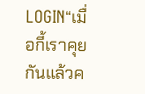LOGIN“เมื่อกี้เราคุยกันแล้วค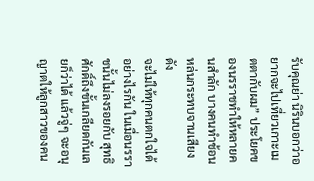รับคุณย่า นิรินบอกว่าอยากจะไปเที่ยวเกาะเมตตากับผม” ประโยคของนรราชทำให้หลายคนสำลัก บางคนทำช้อนหล่นกระทบจานเสียงดัง
จะไม่ให้ทุกคนตกใจได้อย่างไรกัน ในเมื่อนรราชนั้นไม่ลงรอยกับ สุทธิศักดิ์ถึงขั้นเกลียดกันเลยก็ว่าได้ แล้วจู่ๆ จะอนุญาตให้ลูกสาวของคน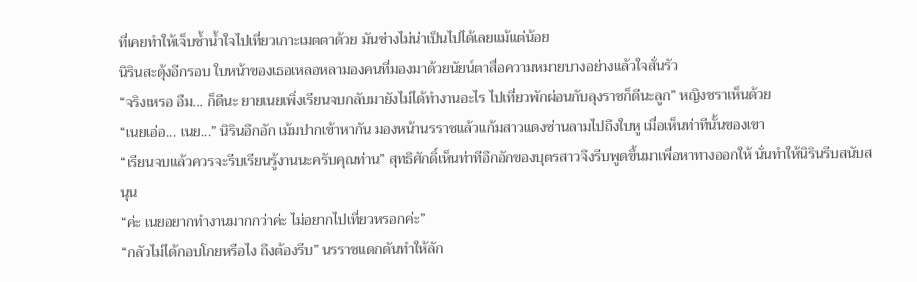ที่เคยทำให้เจ็บช้ำน้ำใจไปเที่ยวเกาะเมตตาด้วย มันช่างไม่น่าเป็นไปได้เลยแม้แต่น้อย
นิรินสะดุ้งอีกรอบ ใบหน้าของเธอเหลอหลามองคนที่มองมาด้วยนัยน์ตาสื่อความหมายบางอย่างแล้วใจสั่นรัว
“จริงเหรอ อืม... ก็ดีนะ ยายเนยเพิ่งเรียนจบกลับมายังไม่ได้ทำงานอะไร ไปเที่ยวพักผ่อนกับลุงราชก็ดีนะลูก” หญิงชราเห็นด้วย
“เนยเอ่อ... เนย...” นิรินอึกอัก เม้มปากเข้าหากัน มองหน้านรราชแล้วแก้มสาวแดงซ่านลามไปถึงใบหู เมื่อเห็นท่าทีนั้นของเขา
“เรียนจบแล้วควรจะรีบเรียนรู้งานนะครับคุณท่าน” สุทธิศักดิ์เห็นท่าทีอึกอักของบุตรสาวจึงรีบพูดขึ้นมาเพื่อหาทางออกให้ นั่นทำให้นิรินรีบสนับสนุน
“ค่ะ เนยอยากทำงานมากกว่าค่ะ ไม่อยากไปเที่ยวหรอกค่ะ”
“กลัวไม่ได้กอบโกยหรือไง ถึงต้องรีบ” นรราชแดกดันทำให้ลัก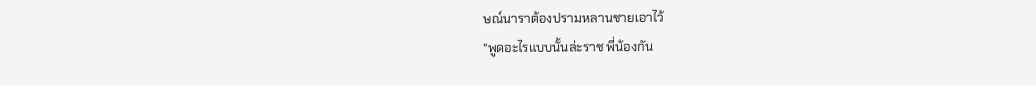ษณ์นาราต้องปรามหลานชายเอาไว้
“พูดอะไรแบบนั้นล่ะราช พี่น้องกัน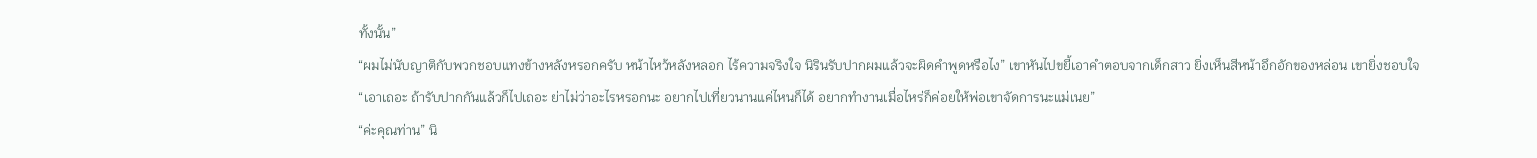ทั้งนั้น”
“ผมไม่นับญาติกับพวกชอบแทงข้างหลังหรอกครับ หน้าไหว้หลังหลอก ไร้ความจริงใจ นิรินรับปากผมแล้วจะผิดคำพูดหรือไง” เขาหันไปขยี้เอาคำตอบจากเด็กสาว ยิ่งเห็นสีหน้าอึกอักของหล่อน เขายิ่งชอบใจ
“เอาเถอะ ถ้ารับปากกันแล้วก็ไปเถอะ ย่าไม่ว่าอะไรหรอกนะ อยากไปเที่ยวนานแค่ไหนก็ได้ อยากทำงานเมื่อไหร่ก็ค่อยให้พ่อเขาจัดการนะแม่เนย”
“ค่ะคุณท่าน” นิ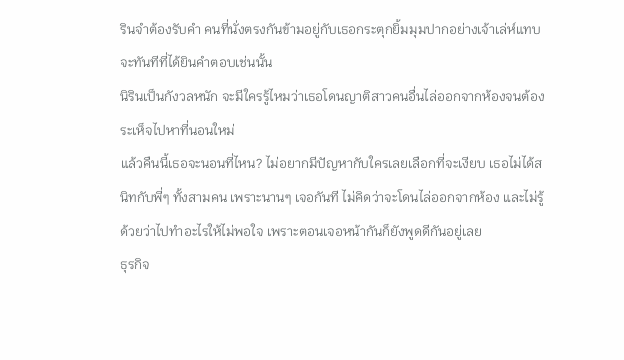รินจำต้องรับคำ คนที่นั่งตรงกันข้ามอยู่กับเธอกระตุกยิ้มมุมปากอย่างเจ้าเล่ห์แทบจะทันทีที่ได้ยินคำตอบเช่นนั้น
นิรินเป็นกังวลหนัก จะมีใครรู้ไหมว่าเธอโดนญาติสาวคนอื่นไล่ออกจากห้องจนต้องระเห็จไปหาที่นอนใหม่
แล้วคืนนี้เธอจะนอนที่ไหน? ไม่อยากมีปัญหากับใครเลยเลือกที่จะเงียบ เธอไม่ได้สนิทกับพี่ๆ ทั้งสามคน เพราะนานๆ เจอกันที ไม่คิดว่าจะโดนไล่ออกจากห้อง และไม่รู้ด้วยว่าไปทำอะไรให้ไม่พอใจ เพราะตอนเจอหน้ากันก็ยังพูดดีกันอยู่เลย
ธุรกิจ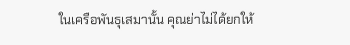ในเครือพันธุเสมานั้น คุณย่าไม่ได้ยกให้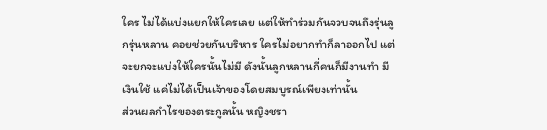ใคร ไม่ได้แบ่งแยกให้ใครเลย แต่ให้ทำร่วมกันจวบจนถึงรุ่นลูกรุ่นหลาน คอยช่วยกันบริหาร ใครไม่อยากทำก็ลาออกไป แต่จะยกจะแบ่งให้ใครนั้นไม่มี ดังนั้นลูกหลานกี่คนก็มีงานทำ มีเงินใช้ แค่ไม่ได้เป็นเจ้าของโดยสมบูรณ์เพียงเท่านั้น
ส่วนผลกำไรของตระกูลนั้น หญิงชรา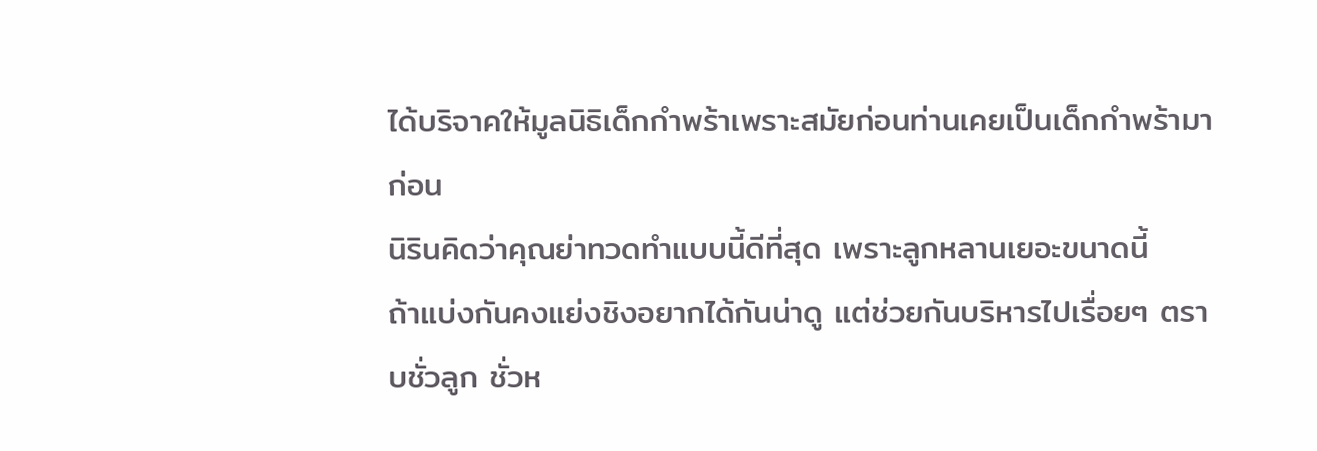ได้บริจาคให้มูลนิธิเด็กกำพร้าเพราะสมัยก่อนท่านเคยเป็นเด็กกำพร้ามาก่อน
นิรินคิดว่าคุณย่าทวดทำแบบนี้ดีที่สุด เพราะลูกหลานเยอะขนาดนี้
ถ้าแบ่งกันคงแย่งชิงอยากได้กันน่าดู แต่ช่วยกันบริหารไปเรื่อยๆ ตราบชั่วลูก ชั่วห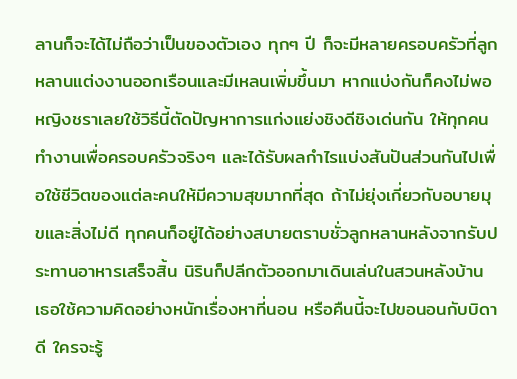ลานก็จะได้ไม่ถือว่าเป็นของตัวเอง ทุกๆ ปี ก็จะมีหลายครอบครัวที่ลูกหลานแต่งงานออกเรือนและมีเหลนเพิ่มขึ้นมา หากแบ่งกันก็คงไม่พอ หญิงชราเลยใช้วิธีนี้ตัดปัญหาการแก่งแย่งชิงดีชิงเด่นกัน ให้ทุกคนทำงานเพื่อครอบครัวจริงๆ และได้รับผลกำไรแบ่งสันปันส่วนกันไปเพื่อใช้ชีวิตของแต่ละคนให้มีความสุขมากที่สุด ถ้าไม่ยุ่งเกี่ยวกับอบายมุขและสิ่งไม่ดี ทุกคนก็อยู่ได้อย่างสบายตราบชั่วลูกหลานหลังจากรับประทานอาหารเสร็จสิ้น นิรินก็ปลีกตัวออกมาเดินเล่นในสวนหลังบ้าน เธอใช้ความคิดอย่างหนักเรื่องหาที่นอน หรือคืนนี้จะไปขอนอนกับบิดาดี ใครจะรู้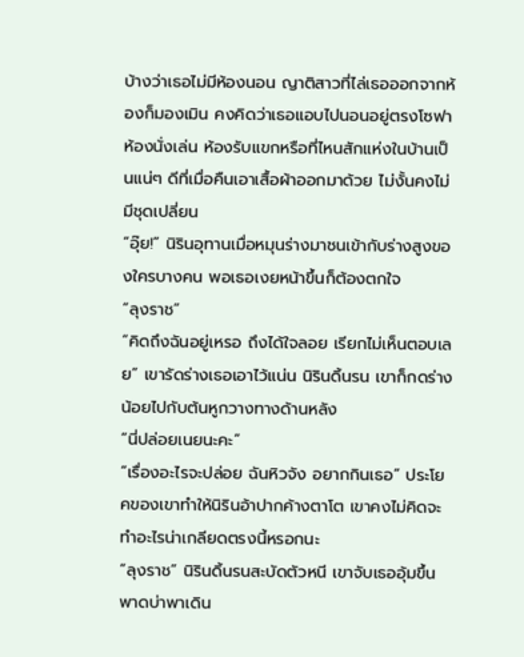บ้างว่าเธอไม่มีห้องนอน ญาติสาวที่ไล่เธอออกจากห้องก็มองเมิน คงคิดว่าเธอแอบไปนอนอยู่ตรงโซฟาห้องนั่งเล่น ห้องรับแขกหรือที่ไหนสักแห่งในบ้านเป็นแน่ๆ ดีที่เมื่อคืนเอาเสื้อผ้าออกมาด้วย ไม่งั้นคงไม่มีชุดเปลี่ยน
“อุ๊ย!” นิรินอุทานเมื่อหมุนร่างมาชนเข้ากับร่างสูงของใครบางคน พอเธอเงยหน้าขึ้นก็ต้องตกใจ
“ลุงราช”
“คิดถึงฉันอยู่เหรอ ถึงได้ใจลอย เรียกไม่เห็นตอบเลย” เขารัดร่างเธอเอาไว้แน่น นิรินดิ้นรน เขาก็กดร่างน้อยไปกับต้นหูกวางทางด้านหลัง
“นี่ปล่อยเนยนะคะ”
“เรื่องอะไรจะปล่อย ฉันหิวจัง อยากกินเธอ” ประโยคของเขาทำให้นิรินอ้าปากค้างตาโต เขาคงไม่คิดจะทำอะไรน่าเกลียดตรงนี้หรอกนะ
“ลุงราช” นิรินดิ้นรนสะบัดตัวหนี เขาจับเธออุ้มขึ้นพาดบ่าพาเดิน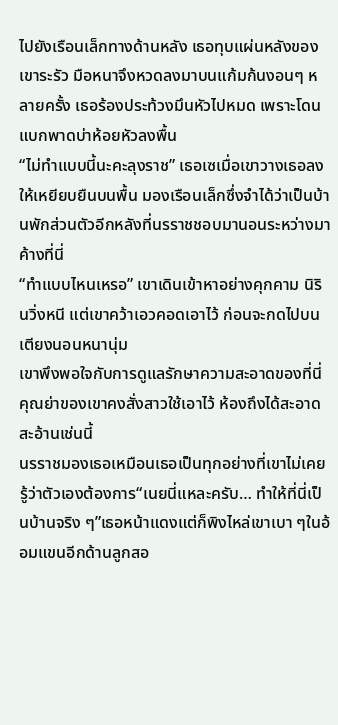ไปยังเรือนเล็กทางด้านหลัง เธอทุบแผ่นหลังของเขาระรัว มือหนาจึงหวดลงมาบนแก้มก้นงอนๆ หลายครั้ง เธอร้องประท้วงมึนหัวไปหมด เพราะโดนแบกพาดบ่าห้อยหัวลงพื้น
“ไม่ทำแบบนี้นะคะลุงราช” เธอเซเมื่อเขาวางเธอลงให้เหยียบยืนบนพื้น มองเรือนเล็กซึ่งจำได้ว่าเป็นบ้านพักส่วนตัวอีกหลังที่นรราชชอบมานอนระหว่างมาค้างที่นี่
“ทำแบบไหนเหรอ” เขาเดินเข้าหาอย่างคุกคาม นิรินวิ่งหนี แต่เขาคว้าเอวคอดเอาไว้ ก่อนจะกดไปบนเตียงนอนหนานุ่ม
เขาพึงพอใจกับการดูแลรักษาความสะอาดของที่นี่ คุณย่าของเขาคงสั่งสาวใช้เอาไว้ ห้องถึงได้สะอาดสะอ้านเช่นนี้
นรราชมองเธอเหมือนเธอเป็นทุกอย่างที่เขาไม่เคยรู้ว่าตัวเองต้องการ“เนยนี่แหละครับ… ทำให้ที่นี่เป็นบ้านจริง ๆ”เธอหน้าแดงแต่ก็พิงไหล่เขาเบา ๆในอ้อมแขนอีกด้านลูกสอ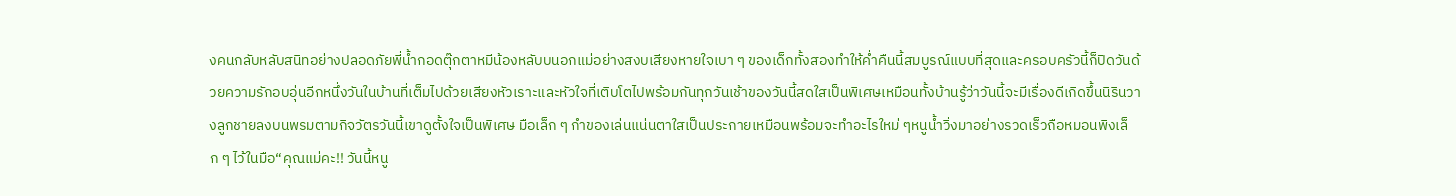งคนกลับหลับสนิทอย่างปลอดภัยพี่น้ำกอดตุ๊กตาหมีน้องหลับบนอกแม่อย่างสงบเสียงหายใจเบา ๆ ของเด็กทั้งสองทำให้ค่ำคืนนี้สมบูรณ์แบบที่สุดและครอบครัวนี้ก็ปิดวันด้วยความรักอบอุ่นอีกหนึ่งวันในบ้านที่เต็มไปด้วยเสียงหัวเราะและหัวใจที่เติบโตไปพร้อมกันทุกวันเช้าของวันนี้สดใสเป็นพิเศษเหมือนทั้งบ้านรู้ว่าวันนี้จะมีเรื่องดีเกิดขึ้นนิรินวางลูกชายลงบนพรมตามกิจวัตรวันนี้เขาดูตั้งใจเป็นพิเศษ มือเล็ก ๆ กำของเล่นแน่นตาใสเป็นประกายเหมือนพร้อมจะทำอะไรใหม่ ๆหนูน้ำวิ่งมาอย่างรวดเร็วถือหมอนพิงเล็ก ๆ ไว้ในมือ“คุณแม่คะ!! วันนี้หนู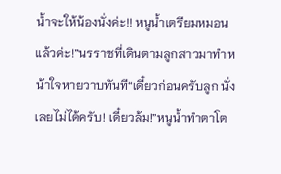น้ำจะให้น้องนั่งค่ะ!! หนูน้ำเตรียมหมอนแล้วค่ะ!”นรราชที่เดินตามลูกสาวมาทำหน้าใจหายวาบทันที“เดี๋ยวก่อนครับลูก นั่งเลยไม่ได้ครับ! เดี๋ยวล้ม!”หนูน้ำทำตาโต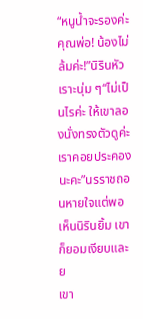“หนูน้ำจะรองค่ะคุณพ่อ! น้องไม่ล้มค่ะ!”นิรินหัวเราะนุ่ม ๆ“ไม่เป็นไรค่ะ ให้เขาลองนั่งทรงตัวดูค่ะ เราคอยประคองนะคะ”นรราชถอนหายใจแต่พอเห็นนิรินยิ้ม เขาก็ยอมเงียบและย
เขา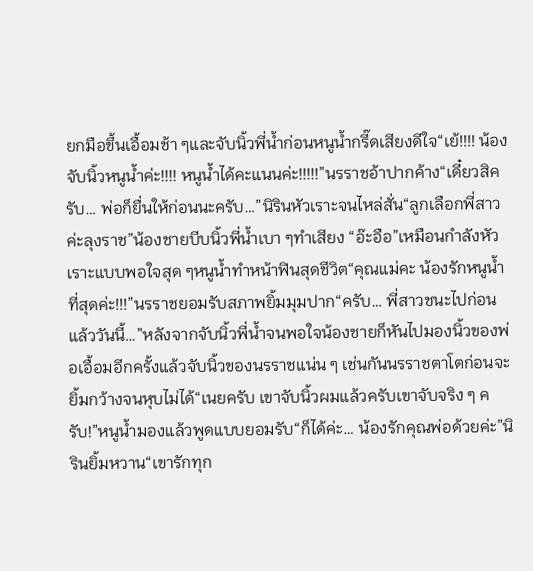ยกมือขึ้นเอื้อมช้า ๆและจับนิ้วพี่น้ำก่อนหนูน้ำกรี๊ดเสียงดีใจ“เย้!!!! น้องจับนิ้วหนูน้ำค่ะ!!!! หนูน้ำได้คะแนนค่ะ!!!!!”นรราชอ้าปากค้าง“เดี๋ยวสิครับ… พ่อก็ยื่นให้ก่อนนะครับ…”นิรินหัวเราะจนไหล่สั่น“ลูกเลือกพี่สาวค่ะลุงราช”น้องชายบีบนิ้วพี่น้ำเบา ๆทำเสียง “อ๊ะอือ”เหมือนกำลังหัวเราะแบบพอใจสุด ๆหนูน้ำทำหน้าฟินสุดชีวิต“คุณแม่คะ น้องรักหนูน้ำที่สุดค่ะ!!!”นรราชยอมรับสภาพยิ้มมุมปาก“ครับ… พี่สาวชนะไปก่อนแล้ววันนี้…”หลังจากจับนิ้วพี่น้ำจนพอใจน้องชายก็หันไปมองนิ้วของพ่อเอื้อมอีกครั้งแล้วจับนิ้วของนรราชแน่น ๆ เช่นกันนรราชตาโตก่อนจะยิ้มกว้างจนหุบไม่ได้“เนยครับ เขาจับนิ้วผมแล้วครับเขาจับจริง ๆ ครับ!”หนูน้ำมองแล้วพูดแบบยอมรับ“ก็ได้ค่ะ… น้องรักคุณพ่อด้วยค่ะ”นิรินยิ้มหวาน“เขารักทุก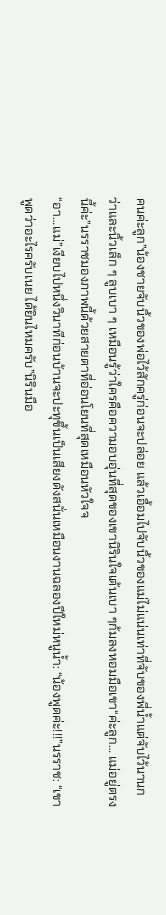คนค่ะลูก”น้องชายจับนิ้วของพ่อไว้สักครู่ก่อนจะปล่อย แล้วเอื้อมไปจับนิ้วของแม่ไม่แน่นเท่าที่จับของพี่น้ำแต่จับไว้นานกว่าและนิ้วเล็ก ๆ ลูบเบา ๆ เหมือนรู้ว่าใครคือความอบอุ่นที่สุดของเขานิรินใจเต้นเบา ๆก้มลงหอมมือเขา“ค่ะลูก… แม่อยู่ตรงนี้ค่ะ”นรราชมองภาพนี้ด้วยสายตาที่อ่อนโยนที่สุดเหมือนหัวใจจ
“อา…แม่”เงียบไปหนึ่งวินาทีก่อนบ้านจะปะทุขึ้นเป็นเสียงดังสนั่นเหมือนงานฉลองปีใหม่หนูน้ำ: “น้องพูดค่ะ!!!”นรราช: “เขาพูดว่าอะไรครับเนย ได้ยินไหมครับ”นิรินมือ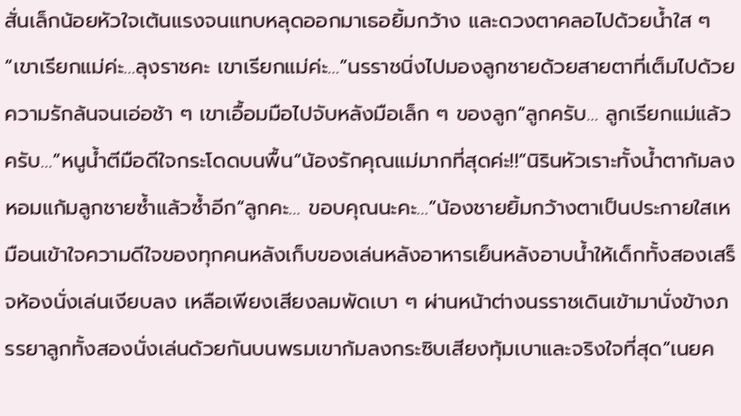สั่นเล็กน้อยหัวใจเต้นแรงจนแทบหลุดออกมาเธอยิ้มกว้าง และดวงตาคลอไปด้วยน้ำใส ๆ“เขาเรียกแม่ค่ะ…ลุงราชคะ เขาเรียกแม่ค่ะ…”นรราชนิ่งไปมองลูกชายด้วยสายตาที่เต็มไปด้วยความรักล้นจนเอ่อช้า ๆ เขาเอื้อมมือไปจับหลังมือเล็ก ๆ ของลูก“ลูกครับ… ลูกเรียกแม่แล้วครับ…”หนูน้ำตีมือดีใจกระโดดบนพื้น“น้องรักคุณแม่มากที่สุดค่ะ!!”นิรินหัวเราะทั้งน้ำตาก้มลงหอมแก้มลูกชายซ้ำแล้วซ้ำอีก“ลูกคะ… ขอบคุณนะคะ…”น้องชายยิ้มกว้างตาเป็นประกายใสเหมือนเข้าใจความดีใจของทุกคนหลังเก็บของเล่นหลังอาหารเย็นหลังอาบน้ำให้เด็กทั้งสองเสร็จห้องนั่งเล่นเงียบลง เหลือเพียงเสียงลมพัดเบา ๆ ผ่านหน้าต่างนรราชเดินเข้ามานั่งข้างภรรยาลูกทั้งสองนั่งเล่นด้วยกันบนพรมเขาก้มลงกระซิบเสียงทุ้มเบาและจริงใจที่สุด“เนยค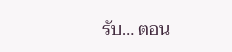รับ… ตอน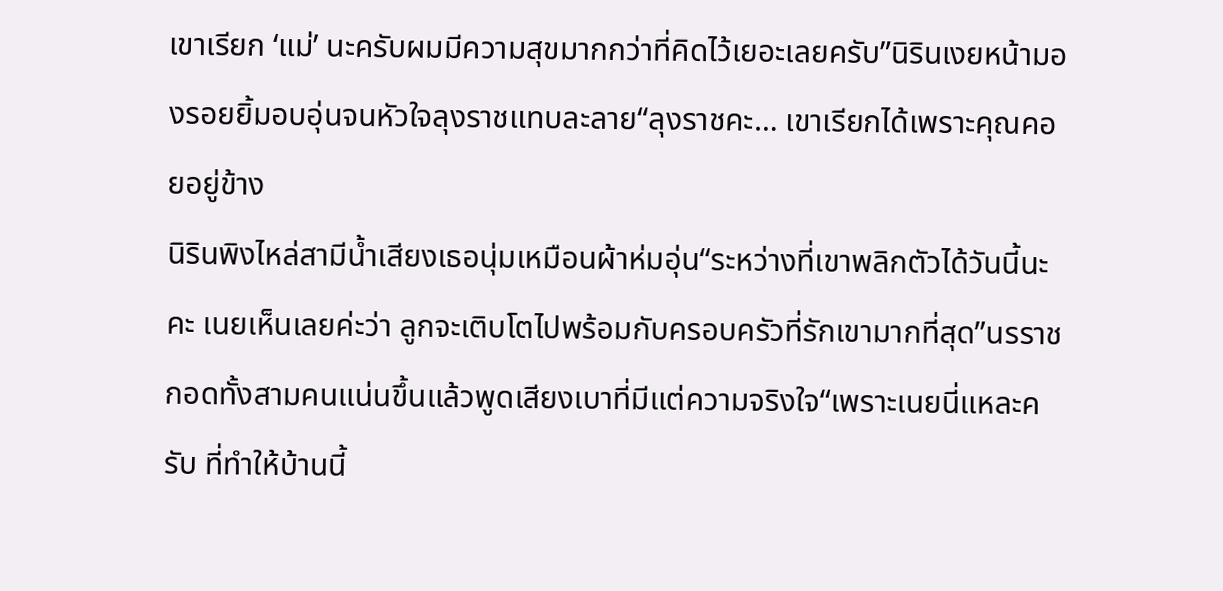เขาเรียก ‘แม่’ นะครับผมมีความสุขมากกว่าที่คิดไว้เยอะเลยครับ”นิรินเงยหน้ามองรอยยิ้มอบอุ่นจนหัวใจลุงราชแทบละลาย“ลุงราชคะ… เขาเรียกได้เพราะคุณคอยอยู่ข้าง
นิรินพิงไหล่สามีน้ำเสียงเธอนุ่มเหมือนผ้าห่มอุ่น“ระหว่างที่เขาพลิกตัวได้วันนี้นะคะ เนยเห็นเลยค่ะว่า ลูกจะเติบโตไปพร้อมกับครอบครัวที่รักเขามากที่สุด”นรราชกอดทั้งสามคนแน่นขึ้นแล้วพูดเสียงเบาที่มีแต่ความจริงใจ“เพราะเนยนี่แหละครับ ที่ทำให้บ้านนี้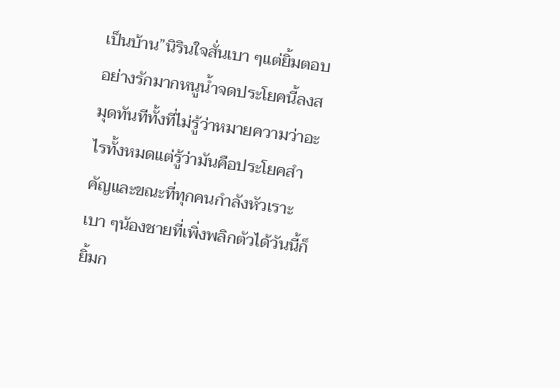เป็นบ้าน”นิรินใจสั่นเบา ๆแต่ยิ้มตอบอย่างรักมากหนูน้ำจดประโยคนี้ลงสมุดทันทีทั้งที่ไม่รู้ว่าหมายความว่าอะไรทั้งหมดแต่รู้ว่ามันคือประโยคสำคัญและขณะที่ทุกคนกำลังหัวเราะเบา ๆน้องชายที่เพิ่งพลิกตัวได้วันนี้ก็ยิ้มก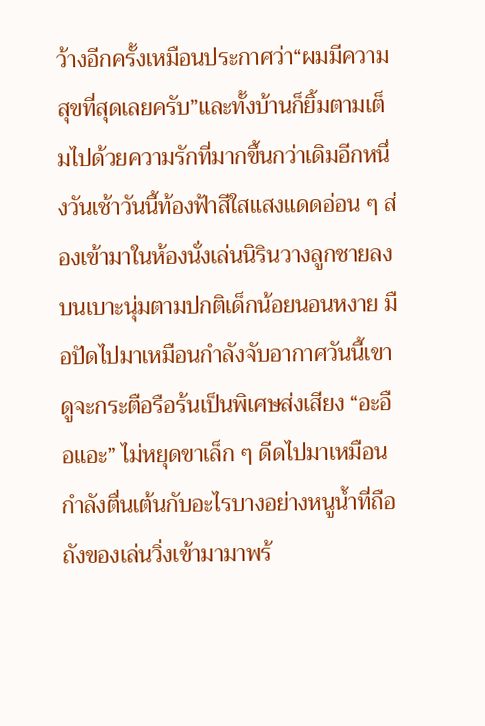ว้างอีกครั้งเหมือนประกาศว่า“ผมมีความสุขที่สุดเลยครับ”และทั้งบ้านก็ยิ้มตามเต็มไปด้วยความรักที่มากขึ้นกว่าเดิมอีกหนึ่งวันเช้าวันนี้ท้องฟ้าสีใสแสงแดดอ่อน ๆ ส่องเข้ามาในห้องนั่งเล่นนิรินวางลูกชายลงบนเบาะนุ่มตามปกติเด็กน้อยนอนหงาย มือปัดไปมาเหมือนกำลังจับอากาศวันนี้เขาดูจะกระตือรือร้นเป็นพิเศษส่งเสียง “อะอือแอะ” ไม่หยุดขาเล็ก ๆ ดีดไปมาเหมือนกำลังตื่นเต้นกับอะไรบางอย่างหนูน้ำที่ถือถังของเล่นวิ่งเข้ามามาพร้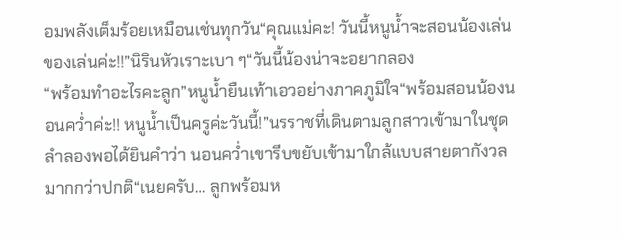อมพลังเต็มร้อยเหมือนเช่นทุกวัน“คุณแม่คะ! วันนี้หนูน้ำจะสอนน้องเล่นของเล่นค่ะ!!”นิรินหัวเราะเบา ๆ“วันนี้น้องน่าจะอยากลอง
“พร้อมทำอะไรคะลูก”หนูน้ำยืนเท้าเอวอย่างภาคภูมิใจ“พร้อมสอนน้องนอนคว่ำค่ะ!! หนูน้ำเป็นครูค่ะวันนี้!”นรราชที่เดินตามลูกสาวเข้ามาในชุดลำลองพอได้ยินคำว่า นอนคว่ำเขารีบขยับเข้ามาใกล้แบบสายตากังวลมากกว่าปกติ“เนยครับ… ลูกพร้อมห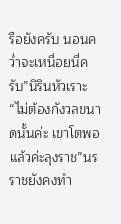รือยังครับ นอนคว่ำจะเหนื่อยนี่ครับ”นิรินหัวเราะ“ไม่ต้องกังวลขนาดนั้นค่ะ เขาโตพอแล้วค่ะลุงราช”นรราชยังคงทำ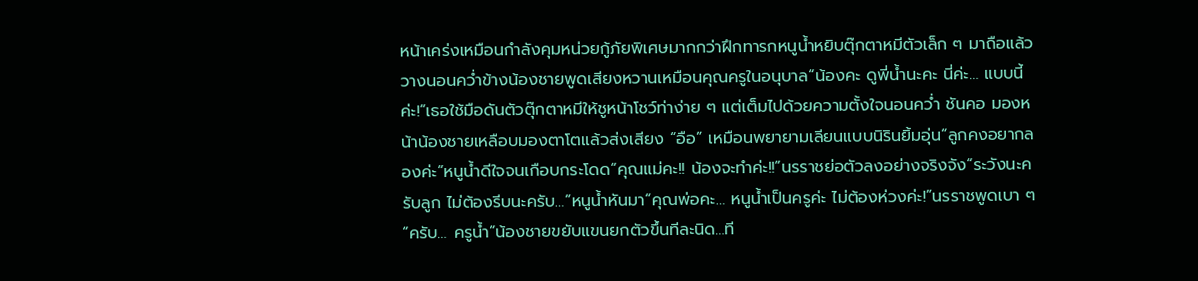หน้าเคร่งเหมือนกำลังคุมหน่วยกู้ภัยพิเศษมากกว่าฝึกทารกหนูน้ำหยิบตุ๊กตาหมีตัวเล็ก ๆ มาถือแล้ววางนอนคว่ำข้างน้องชายพูดเสียงหวานเหมือนคุณครูในอนุบาล“น้องคะ ดูพี่น้ำนะคะ นี่ค่ะ… แบบนี้ค่ะ!”เธอใช้มือดันตัวตุ๊กตาหมีให้ชูหน้าโชว์ท่าง่าย ๆ แต่เต็มไปด้วยความตั้งใจนอนคว่ำ ชันคอ มองหน้าน้องชายเหลือบมองตาโตแล้วส่งเสียง “อือ” เหมือนพยายามเลียนแบบนิรินยิ้มอุ่น“ลูกคงอยากลองค่ะ”หนูน้ำดีใจจนเกือบกระโดด“คุณแม่คะ!! น้องจะทำค่ะ!!”นรราชย่อตัวลงอย่างจริงจัง“ระวังนะครับลูก ไม่ต้องรีบนะครับ…”หนูน้ำหันมา“คุณพ่อคะ… หนูน้ำเป็นครูค่ะ ไม่ต้องห่วงค่ะ!”นรราชพูดเบา ๆ“ครับ… ครูน้ำ”น้องชายขยับแขนยกตัวขึ้นทีละนิด…ที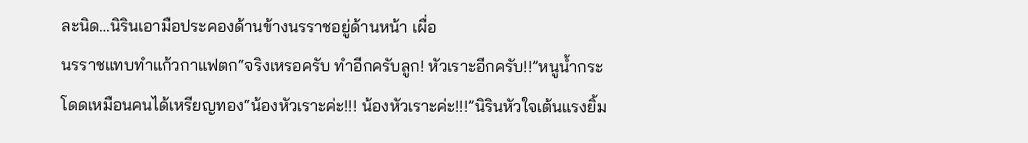ละนิด…นิรินเอามือประคองด้านข้างนรราชอยู่ด้านหน้า เผื่อ
นรราชแทบทำแก้วกาแฟตก“จริงเหรอครับ ทำอีกครับลูก! หัวเราะอีกครับ!!”หนูน้ำกระโดดเหมือนคนได้เหรียญทอง“น้องหัวเราะค่ะ!!! น้องหัวเราะค่ะ!!!”นิรินหัวใจเต้นแรงยิ้ม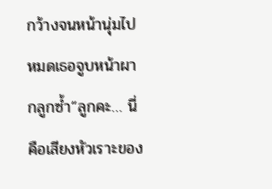กว้างจนหน้านุ่มไปหมดเธอจูบหน้าผากลูกซ้ำ“ลูกคะ… นี่คือเสียงหัวเราะของ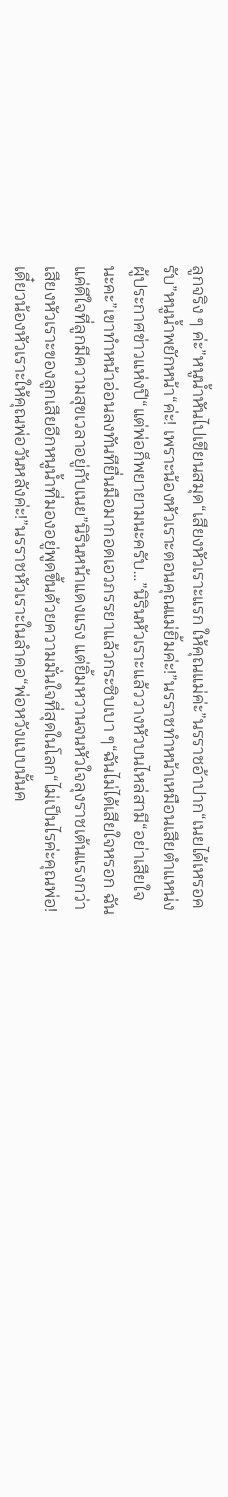ลูกจริง ๆ ค่ะ”หนูน้ำหันไปเขียนสมุด“เสียงหัวเราะแรก ให้คุณแม่ค่ะ”นรราชอ้าปาก“เนยได้เหรอครับ”หนูน้ำพยักหน้า“ค่ะ! เพราะน้องหัวเราะตอนคุณแม่ยิ้มค่ะ!”นรราชทำหน้าเหมือนเสียตำแหน่งผู้ประกาศข่าวแห่งปี“แต่พ่อก็พยายามนะครับ…”นิรินหัวเราะแล้ววางหัวบนไหล่สามี“อย่าเสียใจนะคะ”เขาทำหน้าอ่อนลงทันทียื่นมือมากอดเอวภรรยาแล้วกระซิบเบา ๆ“ฉันไม่ได้เสียใจหรอก ฉันแค่ดีใจที่ลูกมีความสุขเวลาอยู่กับเนย”นิรินหน้าแดงแรง แต่ยิ้มหวานจนหัวใจลุงราชเต้นแรงกว่าเสียงหัวเราะของลูกเสียอีกหนูน้ำที่มองอยู่พูดขึ้นด้วยความมั่นใจที่สุดในโลก“ไม่เป็นไรค่ะคุณพ่อ! เดี๋ยวน้องหัวเราะให้คุณพ่อวันหลังค่ะ!”นรราชหัวเราะในลำคอ“พ่อหวังแบบนั้นค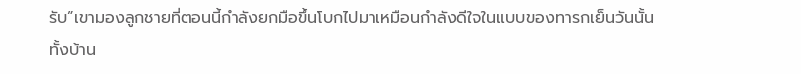รับ”เขามองลูกชายที่ตอนนี้กำลังยกมือขึ้นโบกไปมาเหมือนกำลังดีใจในแบบของทารกเย็นวันนั้น ทั้งบ้าน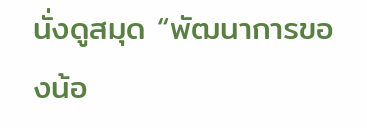นั่งดูสมุด “พัฒนาการของน้อ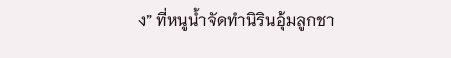ง” ที่หนูน้ำจัดทำนิรินอุ้มลูกชา